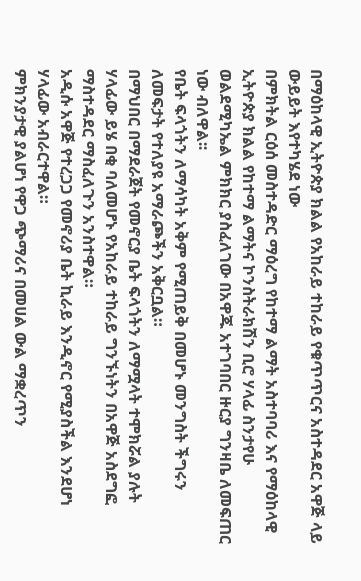በማዕከላዊ ኢትዮጵያ ክልል የአከራይ ተከራይ የቁጥጥርና አስተዳደር አዋጅ ላይ ውይይት እየተካሄደ ነው
በምክትል ርዕሰ መስተዳድር ማዕረግ የከተማ ልማት አስተባባሪ እና የማዕከላዊ ኢትዮጵያ ክልል የከተማ ልማትና ኮንስትራክሽን ቢሮ ሃላፊ ስንታየሁ ወልደሚካኤል ምክክር ያስፈለገው በአዋጁ አተገባበር ዙርያ ግንዛቤ ለመፍጠር ነው ብለዋል፡፡
የቤት ፍላጎትን ለማሳካት አቅም የሚጠይቅ በመሆኑ መንግስት ችግሩን ለመፍታት የተለያዩ አማራጮችን አቅርቧል።
በማህበር በማደራጀት የመኖርያ ቤት ፍላጎትን ለማሟላት ተሞክሯል ያሉት ሃላፊው ይሄ በቂ ባለመሆኑ የአከራይ ተከራይ ግንኙነትን በአዋጅ አስደግፎ ማስተዳደር ማስፈለጉን አንስተዋል።
አዲሱ አዋጅ የተረጋጋ የመኖሪያ ቤት ኪራይ እንዲኖር የሚያስችል እንደሆነ ሃላፊው አብራርተዋል።
ምክንያታዊ ያልሆነ የዋጋ ጭማሪና በመሀል ውል ማቋረጥን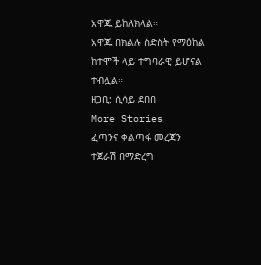አዋጁ ይከለክላል።
አዋጁ በክልሉ ስድስት የማዕከል ከተሞች ላይ ተግባራዊ ይሆናል ተብሏል።
ዘጋቢ: ሲሳይ ደበበ
More Stories
ፈጣንና ቀልጣፋ መረጃን ተጀራሽ በማድረግ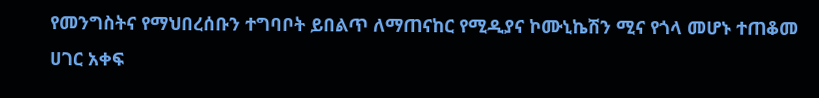የመንግስትና የማህበረሰቡን ተግባቦት ይበልጥ ለማጠናከር የሚዲያና ኮሙኒኬሽን ሚና የጎላ መሆኑ ተጠቆመ
ሀገር አቀፍ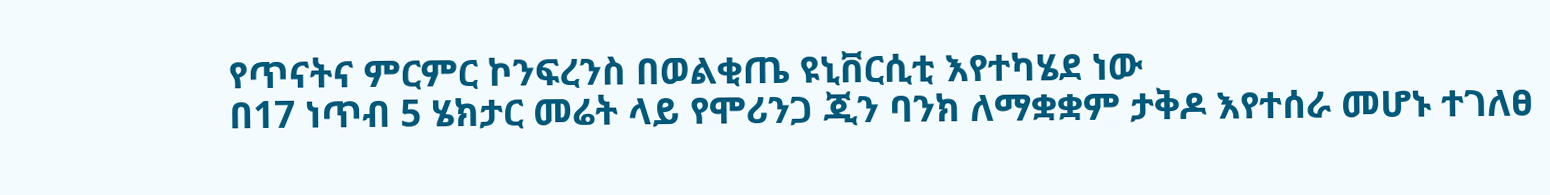የጥናትና ምርምር ኮንፍረንስ በወልቂጤ ዩኒቨርሲቲ እየተካሄደ ነው
በ17 ነጥብ 5 ሄክታር መሬት ላይ የሞሪንጋ ጂን ባንክ ለማቋቋም ታቅዶ እየተሰራ መሆኑ ተገለፀ